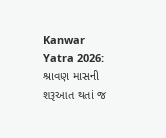Kanwar Yatra 2026: શ્રાવણ માસની શરૂઆત થતાં જ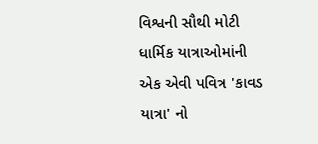વિશ્વની સૌથી મોટી ધાર્મિક યાત્રાઓમાંની એક એવી પવિત્ર 'કાવડ યાત્રા' નો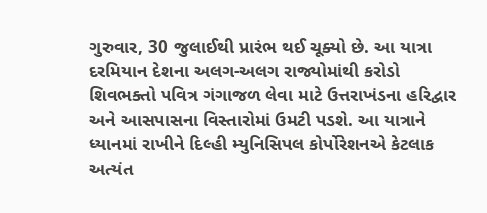ગુરુવાર, 30 જુલાઈથી પ્રારંભ થઈ ચૂક્યો છે. આ યાત્રા દરમિયાન દેશના અલગ-અલગ રાજ્યોમાંથી કરોડો શિવભક્તો પવિત્ર ગંગાજળ લેવા માટે ઉત્તરાખંડના હરિદ્વાર અને આસપાસના વિસ્તારોમાં ઉમટી પડશે. આ યાત્રાને ધ્યાનમાં રાખીને દિલ્હી મ્યુનિસિપલ કોર્પોરેશનએ કેટલાક અત્યંત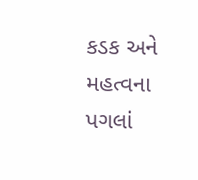કડક અને મહત્વના પગલાં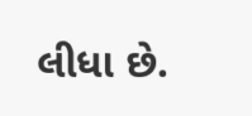લીધા છે.